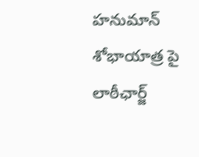హనుమాన్ శోభాయాత్ర పై లాఠీఛార్జ్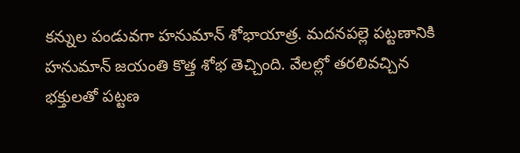కన్నుల పండువగా హనుమాన్ శోభాయాత్ర. మదనపల్లె పట్టణానికి హనుమాన్ జయంతి కొత్త శోభ తెచ్చింది. వేలల్లో తరలివచ్చిన భక్తులతో పట్టణ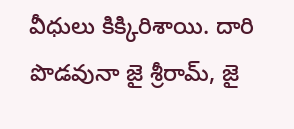వీధులు కిక్కిరిశాయి. దారి పొడవునా జై శ్రీరామ్, జై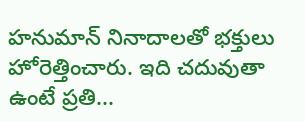హనుమాన్ నినాదాలతో భక్తులు హోరెత్తించారు. ఇది చదువుతా ఉంటే ప్రతి...